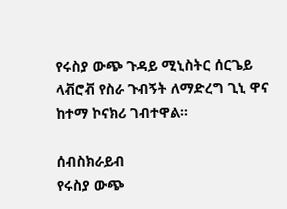የሩስያ ውጭ ጉዳይ ሚኒስትር ሰርጌይ ላቭሮቭ የስራ ጉብኝት ለማድረግ ጊኒ ዋና ከተማ ኮናክሪ ገብተዋል።

ሰብስክራይብ
የሩስያ ውጭ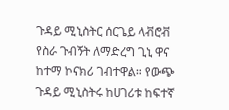ጉዳይ ሚኒስትር ሰርጌይ ላቭሮቭ የስራ ጉብኝት ለማድረግ ጊኒ ዋና ከተማ ኮናክሪ ገብተዋል። የውጭ ጉዳይ ሚኒስትሩ ከሀገሪቱ ከፍተኛ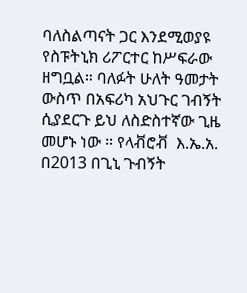ባለስልጣናት ጋር እንደሚወያዩ የስፑትኒክ ሪፖርተር ከሥፍራው ዘግቧል። ባለፉት ሁለት ዓመታት ውስጥ በአፍሪካ አህጉር ገብኝት ሲያደርጉ ይህ ለስድስተኛው ጊዜ መሆኑ ነው ። የላቭሮቭ  እ.ኤ.አ. በ2013 በጊኒ ጉብኝት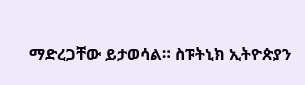ማድረጋቸው ይታወሳል። ስፑትኒክ ኢትዮጵያን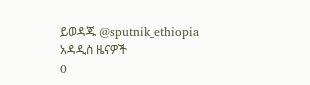ይወዳጁ @sputnik_ethiopia
አዳዲስ ዜናዎች
0